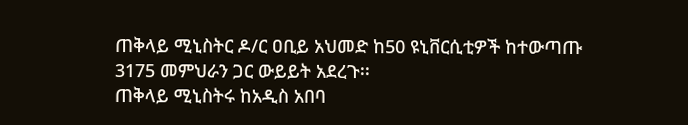ጠቅላይ ሚኒስትር ዶ/ር ዐቢይ አህመድ ከ50 ዩኒቨርሲቲዎች ከተውጣጡ 3175 መምህራን ጋር ውይይት አደረጉ፡፡
ጠቅላይ ሚኒስትሩ ከአዲስ አበባ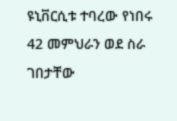ዩኒቨርሲቱ ተባረው የነበሩ 42 መምህራን ወደ ስራ ገበታቸው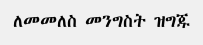ለመመለስ መንግስት ዝግጁ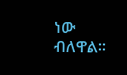ነው ብለዋል፡፡